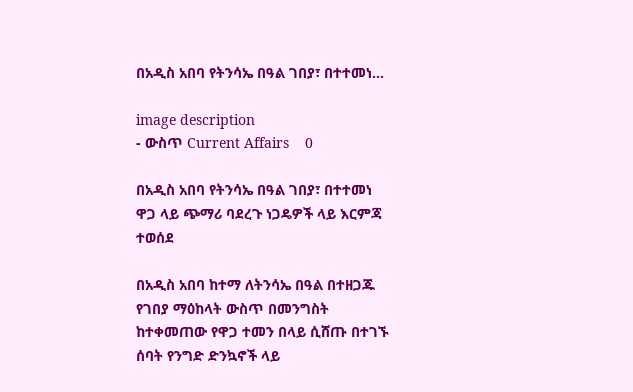በአዲስ አበባ የትንሳኤ በዓል ገበያ፣ በተተመነ...

image description
- ውስጥ Current Affairs    0

በአዲስ አበባ የትንሳኤ በዓል ገበያ፣ በተተመነ ዋጋ ላይ ጭማሪ ባደረጉ ነጋዴዎች ላይ እርምጃ ተወሰደ

በአዲስ አበባ ከተማ ለትንሳኤ በዓል በተዘጋጁ የገበያ ማዕከላት ውስጥ በመንግስት ከተቀመጠው የዋጋ ተመን በላይ ሲሸጡ በተገኙ ሰባት የንግድ ድንኳኖች ላይ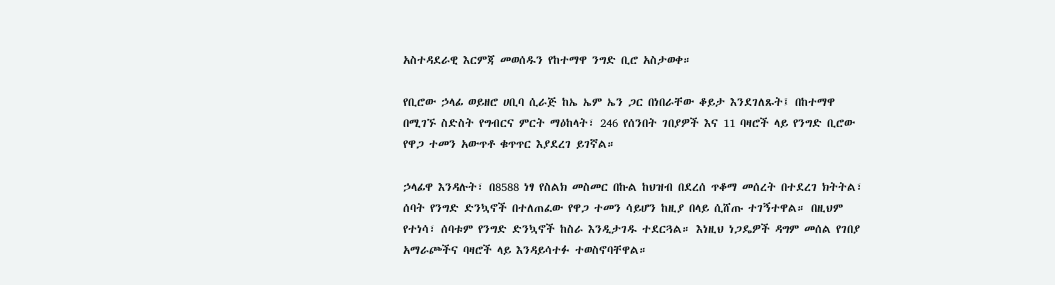አስተዳደራዊ እርምጃ መወሰዱን የከተማዋ ንግድ ቢሮ አስታወቀ።

የቢሮው ኃላፊ ወይዘሮ ሀቢባ ሲራጅ ከኤ ኤም ኤን ጋር በነበራቸው ቆይታ እንደገለጹት፤ በከተማዋ በሚገኙ ስድስት የግብርና ምርት ማዕከላት፣ 246 የሰንበት ገበያዎች እና 11 ባዛሮች ላይ የንግድ ቢሮው የዋጋ ተመን አውጥቶ ቁጥጥር እያደረገ ይገኛል።

ኃላፊዋ እንዳሉት፣ በ8588 ነፃ የስልክ መስመር በኩል ከህዝብ በደረሰ ጥቆማ መሰረት በተደረገ ክትትል፣ ሰባት የንግድ ድንኳኖች በተለጠፈው የዋጋ ተመን ሳይሆን ከዚያ በላይ ሲሸጡ ተገኝተዋል። በዚህም የተነሳ፣ ሰባቱም የንግድ ድንኳኖች ከስራ እንዲታገዱ ተደርጓል። እነዚህ ነጋዴዎች ዳግም መሰል የገበያ አማራጮችና ባዛሮች ላይ እንዳይሳተፉ ተወስኖባቸዋል።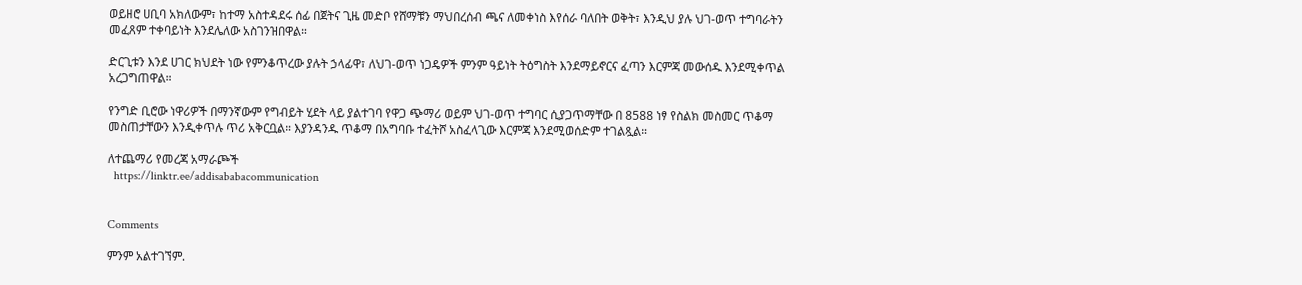ወይዘሮ ሀቢባ አክለውም፣ ከተማ አስተዳደሩ ሰፊ በጀትና ጊዜ መድቦ የሸማቹን ማህበረሰብ ጫና ለመቀነስ እየሰራ ባለበት ወቅት፣ እንዲህ ያሉ ህገ-ወጥ ተግባራትን መፈጸም ተቀባይነት እንደሌለው አስገንዝበዋል።

ድርጊቱን እንደ ሀገር ክህደት ነው የምንቆጥረው ያሉት ኃላፊዋ፣ ለህገ-ወጥ ነጋዴዎች ምንም ዓይነት ትዕግስት እንደማይኖርና ፈጣን እርምጃ መውሰዱ እንደሚቀጥል አረጋግጠዋል።

የንግድ ቢሮው ነዋሪዎች በማንኛውም የግብይት ሂደት ላይ ያልተገባ የዋጋ ጭማሪ ወይም ህገ-ወጥ ተግባር ሲያጋጥማቸው በ 8588 ነፃ የስልክ መስመር ጥቆማ መስጠታቸውን እንዲቀጥሉ ጥሪ አቅርቧል። እያንዳንዱ ጥቆማ በአግባቡ ተፈትሾ አስፈላጊው እርምጃ እንደሚወሰድም ተገልጿል።

ለተጨማሪ የመረጃ አማራጮች
  https://linktr.ee/addisababacommunication


Comments

ምንም አልተገኘም.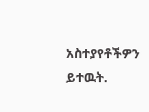አስተያየቶችዎን ይተዉት.